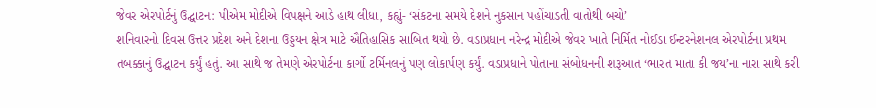જેવર એરપોર્ટનું ઉદ્ઘાટન: પીએમ મોદીએ વિપક્ષને આડે હાથ લીધા, કહ્યું- ‘સંકટના સમયે દેશને નુકસાન પહોંચાડતી વાતોથી બચો’
શનિવારનો દિવસ ઉત્તર પ્રદેશ અને દેશના ઉડ્ડયન ક્ષેત્ર માટે ઐતિહાસિક સાબિત થયો છે. વડાપ્રધાન નરેન્દ્ર મોદીએ જેવર ખાતે નિર્મિત નોઈડા ઈન્ટરનેશનલ એરપોર્ટના પ્રથમ તબક્કાનું ઉદ્ઘાટન કર્યું હતું. આ સાથે જ તેમણે એરપોર્ટના કાર્ગો ટર્મિનલનું પણ લોકાર્પણ કર્યું. વડાપ્રધાને પોતાના સંબોધનની શરૂઆત ‘ભારત માતા કી જય’ના નારા સાથે કરી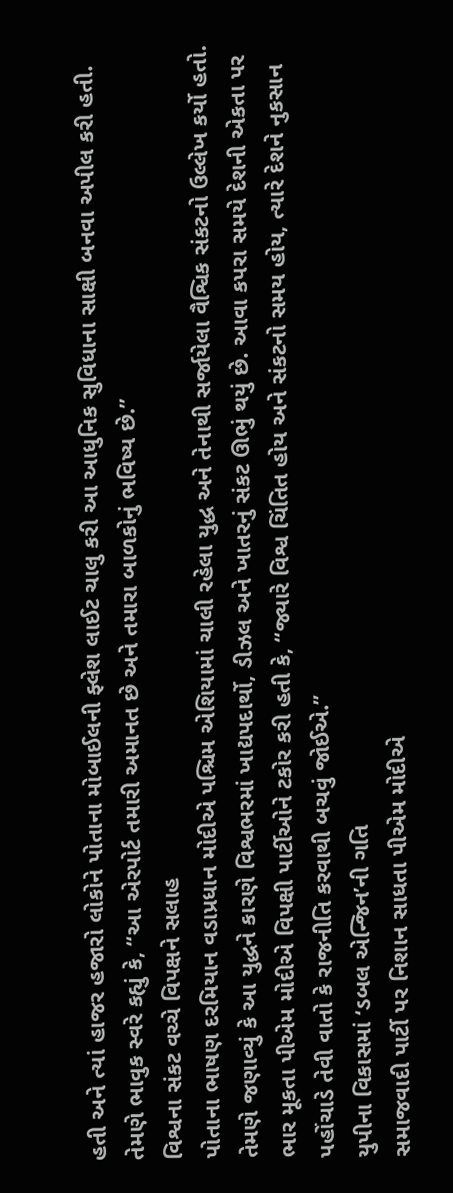હતી અને ત્યાં હાજર હજારો લોકોને પોતાના મોબાઈલની ફ્લેશ લાઈટ ચાલુ કરી આ આધુનિક સુવિધાના સાક્ષી બનવા અપીલ કરી હતી. તેમણે ભાવુક સ્વરે કહ્યું કે, “આ એરપોર્ટ તમારી અમાનત છે અને તમારા બાળકોનું ભવિષ્ય છે.”
વિશ્વના સંકટ વચ્ચે વિપક્ષને સલાહ
પોતાના ભાષણ દરમિયાન વડાપ્રધાન મોદીએ પશ્ચિમ એશિયામાં ચાલી રહેલા યુદ્ધ અને તેનાથી સર્જાયેલા વૈશ્વિક સંકટનો ઉલ્લેખ કર્યો હતો. તેમણે જણાવ્યું કે આ યુદ્ધને કારણે વિશ્વભરમાં ખાદ્યપદાર્થો, ડીઝલ અને ખાતરનું સંકટ ઊભું થયું છે. આવા કપરા સમયે દેશની એકતા પર ભાર મૂકતા પીએમ મોદીએ વિપક્ષી પાર્ટીઓને ટકોર કરી હતી કે, “જ્યારે વિશ્વ ચિંતિત હોય અને સંકટનો સમય હોય, ત્યારે દેશને નુકસાન પહોંચાડે તેવી વાતો કે રાજનીતિ કરવાથી બચવું જોઈએ.”
યુપીના વિકાસમાં ‘ડબલ એન્જિન’ની ગતિ
સમાજવાદી પાર્ટી પર નિશાન સાધતા પીએમ મોદીએ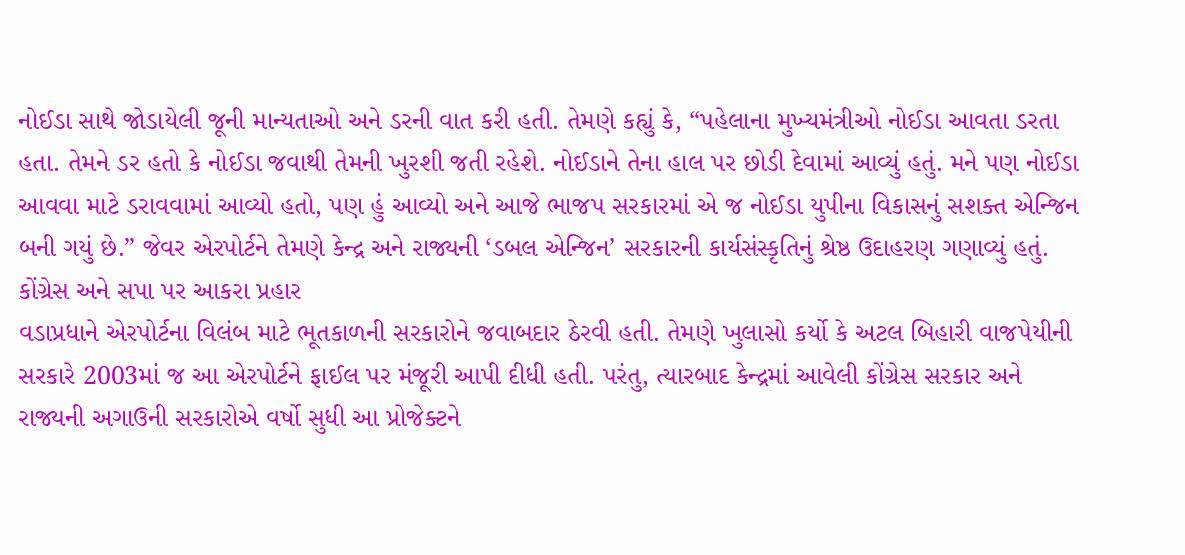નોઈડા સાથે જોડાયેલી જૂની માન્યતાઓ અને ડરની વાત કરી હતી. તેમણે કહ્યું કે, “પહેલાના મુખ્યમંત્રીઓ નોઈડા આવતા ડરતા હતા. તેમને ડર હતો કે નોઈડા જવાથી તેમની ખુરશી જતી રહેશે. નોઈડાને તેના હાલ પર છોડી દેવામાં આવ્યું હતું. મને પણ નોઈડા આવવા માટે ડરાવવામાં આવ્યો હતો, પણ હું આવ્યો અને આજે ભાજપ સરકારમાં એ જ નોઈડા યુપીના વિકાસનું સશક્ત એન્જિન બની ગયું છે.” જેવર એરપોર્ટને તેમણે કેન્દ્ર અને રાજ્યની ‘ડબલ એન્જિન’ સરકારની કાર્યસંસ્કૃતિનું શ્રેષ્ઠ ઉદાહરણ ગણાવ્યું હતું.
કોંગ્રેસ અને સપા પર આકરા પ્રહાર
વડાપ્રધાને એરપોર્ટના વિલંબ માટે ભૂતકાળની સરકારોને જવાબદાર ઠેરવી હતી. તેમણે ખુલાસો કર્યો કે અટલ બિહારી વાજપેયીની સરકારે 2003માં જ આ એરપોર્ટને ફાઈલ પર મંજૂરી આપી દીધી હતી. પરંતુ, ત્યારબાદ કેન્દ્રમાં આવેલી કોંગ્રેસ સરકાર અને રાજ્યની અગાઉની સરકારોએ વર્ષો સુધી આ પ્રોજેક્ટને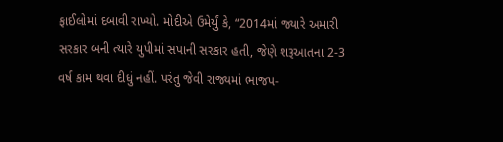ફાઈલોમાં દબાવી રાખ્યો. મોદીએ ઉમેર્યું કે, “2014માં જ્યારે અમારી સરકાર બની ત્યારે યુપીમાં સપાની સરકાર હતી, જેણે શરૂઆતના 2-3 વર્ષ કામ થવા દીધું નહીં. પરંતુ જેવી રાજ્યમાં ભાજપ-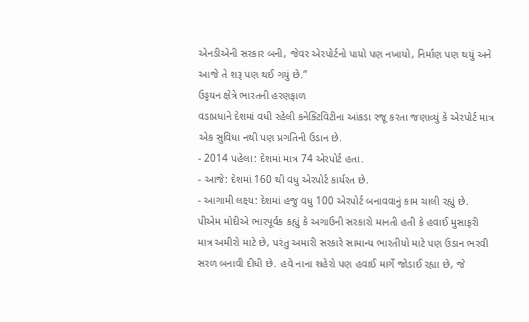એનડીએની સરકાર બની, જેવર એરપોર્ટનો પાયો પણ નખાયો, નિર્માણ પણ થયું અને આજે તે શરૂ પણ થઈ ગયું છે.”
ઉડ્ડયન ક્ષેત્રે ભારતની હરણફાળ
વડાપ્રધાને દેશમાં વધી રહેલી કનેક્ટિવિટીના આંકડા રજૂ કરતા જણાવ્યું કે એરપોર્ટ માત્ર એક સુવિધા નથી પણ પ્રગતિની ઉડાન છે.
- 2014 પહેલા: દેશમાં માત્ર 74 એરપોર્ટ હતા.
- આજે: દેશમાં 160 થી વધુ એરપોર્ટ કાર્યરત છે.
- આગામી લક્ષ્ય: દેશમાં હજુ વધુ 100 એરપોર્ટ બનાવવાનું કામ ચાલી રહ્યું છે.
પીએમ મોદીએ ભારપૂર્વક કહ્યું કે અગાઉની સરકારો માનતી હતી કે હવાઈ મુસાફરી માત્ર અમીરો માટે છે, પરંતુ અમારી સરકારે સામાન્ય ભારતીયો માટે પણ ઉડાન ભરવી સરળ બનાવી દીધી છે. હવે નાના શહેરો પણ હવાઈ માર્ગે જોડાઈ રહ્યા છે, જે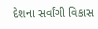દેશના સર્વાંગી વિકાસ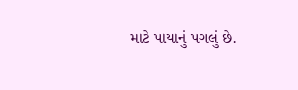માટે પાયાનું પગલું છે.